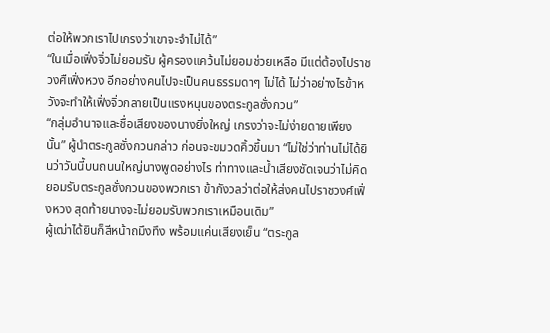ต่อให้พวกเราไปเกรงว่าเขาจะจำไม่ได้”
“ในเมื่อเฟิ่งจิ่วไม่ยอมรับ ผู้ครองแคว้นไม่ยอมช่วยเหลือ มีแต่ต้องไปราชวงศืเฟิ่งหวง อีกอย่างคนไปจะเป็นคนธรรมดาๆ ไม่ได้ ไม่ว่าอย่างไรข้าหวังจะทำให้เฟิ่งจิ่วกลายเป็นแรงหนุนของตระกูลซั่งกวน”
“กลุ่มอำนาจและชื่อเสียงของนางยิ่งใหญ่ เกรงว่าจะไม่ง่ายดายเพียงนั้น” ผู้นำตระกูลซั่งกวนกล่าว ก่อนจะขมวดคิ้วขึ้นมา “ไม่ใช่ว่าท่านไม่ได้ยินว่าวันนี้บนถนนใหญ่นางพูดอย่างไร ท่าทางและน้ำเสียงชัดเจนว่าไม่คิดยอมรับตระกูลซั่งกวนของพวกเรา ข้ากังวลว่าต่อให้ส่งคนไปราชวงศ์เฟิ่งหวง สุดท้ายนางจะไม่ยอมรับพวกเราเหมือนเดิม”
ผู้เฒ่าได้ยินก็สีหน้าถมึงทึง พร้อมแค่นเสียงเย็น “ตระกูล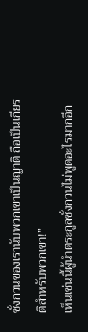ซั่งกวนของเรานับพวกเขาเป็นญาติ ถือเป็นเกียรติสำหรับพวกเขา!”
เห็นเช่นนี้ผู้นำตระกูลซั่งกวนไม่พูดอะไรมากอีก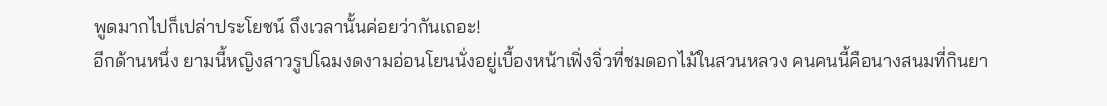พูดมากไปก็เปล่าประโยชน์ ถึงเวลานั้นค่อยว่ากันเถอะ!
อีกด้านหนึ่ง ยามนี้หญิงสาวรูปโฉมงดงามอ่อนโยนนั่งอยู่เบื้องหน้าเฟิ่งจิ่วที่ชมดอกไม้ในสวนหลวง คนคนนี้คือนางสนมที่กินยา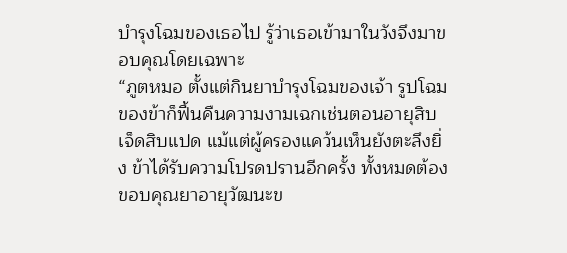บำรุงโฉมของเธอไป รู้ว่าเธอเข้ามาในวังจึงมาขอบคุณโดยเฉพาะ
“ภูตหมอ ตั้งแต่กินยาบำรุงโฉมของเจ้า รูปโฉมของข้าก็ฟื้นคืนความงามเฉกเช่นตอนอายุสิบเจ็ดสิบแปด แม้แต่ผู้ครองแคว้นเห็นยังตะลึงยิ่ง ข้าได้รับความโปรดปรานอีกครั้ง ทั้งหมดต้องขอบคุณยาอายุวัฒนะข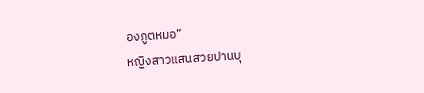องภูตหมอ”
หญิงสาวแสนสวยปานบุ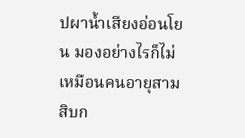ปผาน้ำเสียงอ่อนโยน มองอย่างไรก็ไม่เหมือนคนอายุสามสิบก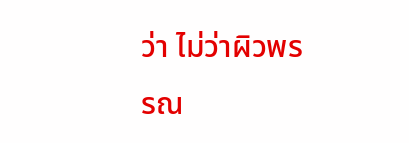ว่า ไม่ว่าผิวพรรณ